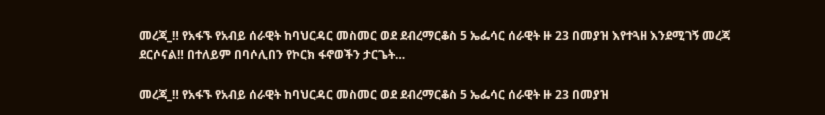መረጃ_‼ የአፋኙ የአብይ ሰራዊት ከባህርዳር መስመር ወደ ደብረማርቆስ 5 ኤፌሳር ሰራዊት ዙ 23 በመያዝ እየተጓዘ እንደሚገኝ መረጃ ደርሶናል‼ በተለይም በባሶሊበን የኮርክ ፋኖወችን ታርጌት…

መረጃ_‼ የአፋኙ የአብይ ሰራዊት ከባህርዳር መስመር ወደ ደብረማርቆስ 5 ኤፌሳር ሰራዊት ዙ 23 በመያዝ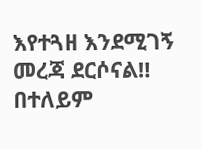እየተጓዘ እንደሚገኝ መረጃ ደርሶናል‼ በተለይም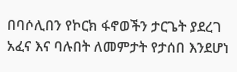በባሶሊበን የኮርክ ፋኖወችን ታርጌት ያደረገ አፈና እና ባሉበት ለመምታት የታሰበ እንደሆነ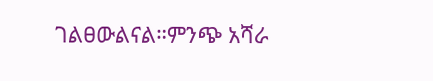ገልፀውልናል።ምንጭ አሻራ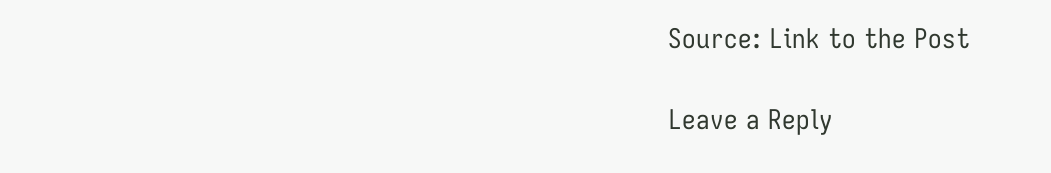Source: Link to the Post

Leave a Reply